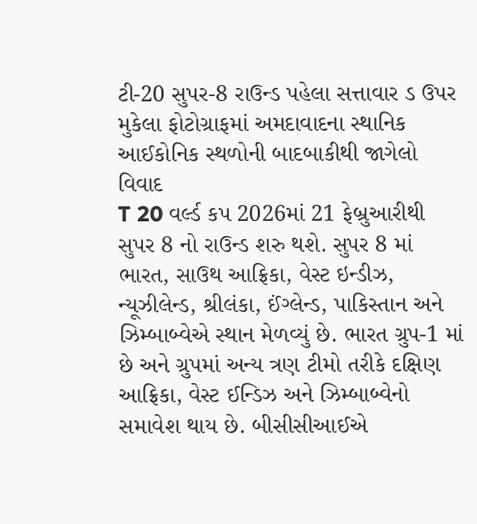ટી-20 સુપર-8 રાઉન્ડ પહેલા સત્તાવાર ડ ઉપર મુકેલા ફોટોગ્રાફમાં અમદાવાદના સ્થાનિક આઈકોનિક સ્થળોની બાદબાકીથી જાગેલો વિવાદ
T 20 વર્લ્ડ કપ 2026માં 21 ફેબ્રુઆરીથી સુપર 8 નો રાઉન્ડ શરુ થશે. સુપર 8 માં ભારત, સાઉથ આફ્રિકા, વેસ્ટ ઇન્ડીઝ, ન્યૂઝીલેન્ડ, શ્રીલંકા, ઈંગ્લેન્ડ, પાકિસ્તાન અને ઝિમ્બાબ્વેએ સ્થાન મેળવ્યું છે. ભારત ગ્રુપ-1 માં છે અને ગ્રુપમાં અન્ય ત્રણ ટીમો તરીકે દક્ષિણ આફ્રિકા, વેસ્ટ ઈન્ડિઝ અને ઝિમ્બાબ્વેનો સમાવેશ થાય છે. બીસીસીઆઈએ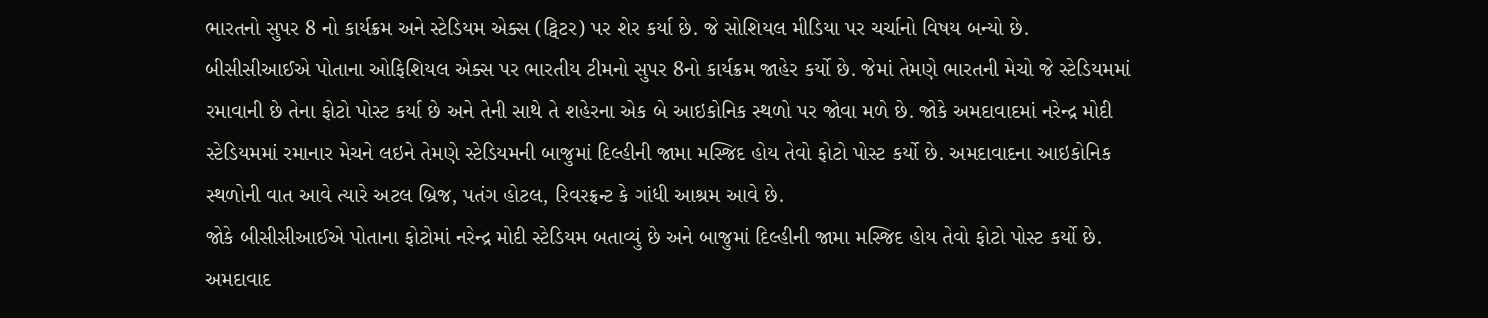ભારતનો સુપર 8 નો કાર્યક્રમ અને સ્ટેડિયમ એક્સ (ટ્વિટર) પર શેર કર્યા છે. જે સોશિયલ મીડિયા પર ચર્ચાનો વિષય બન્યો છે.
બીસીસીઆઈએ પોતાના ઓફિશિયલ એક્સ પર ભારતીય ટીમનો સુપર 8નો કાર્યક્રમ જાહેર કર્યો છે. જેમાં તેમણે ભારતની મેચો જે સ્ટેડિયમમાં રમાવાની છે તેના ફોટો પોસ્ટ કર્યા છે અને તેની સાથે તે શહેરના એક બે આઇકોનિક સ્થળો પર જોવા મળે છે. જોકે અમદાવાદમાં નરેન્દ્ર મોદી સ્ટેડિયમમાં રમાનાર મેચને લઇને તેમણે સ્ટેડિયમની બાજુમાં દિલ્હીની જામા મસ્જિદ હોય તેવો ફોટો પોસ્ટ કર્યો છે. અમદાવાદના આઇકોનિક સ્થળોની વાત આવે ત્યારે અટલ બ્રિજ, પતંગ હોટલ, રિવરફ્રન્ટ કે ગાંધી આશ્રમ આવે છે.
જોકે બીસીસીઆઈએ પોતાના ફોટોમાં નરેન્દ્ર મોદી સ્ટેડિયમ બતાવ્યું છે અને બાજુમાં દિલ્હીની જામા મસ્જિદ હોય તેવો ફોટો પોસ્ટ કર્યો છે. અમદાવાદ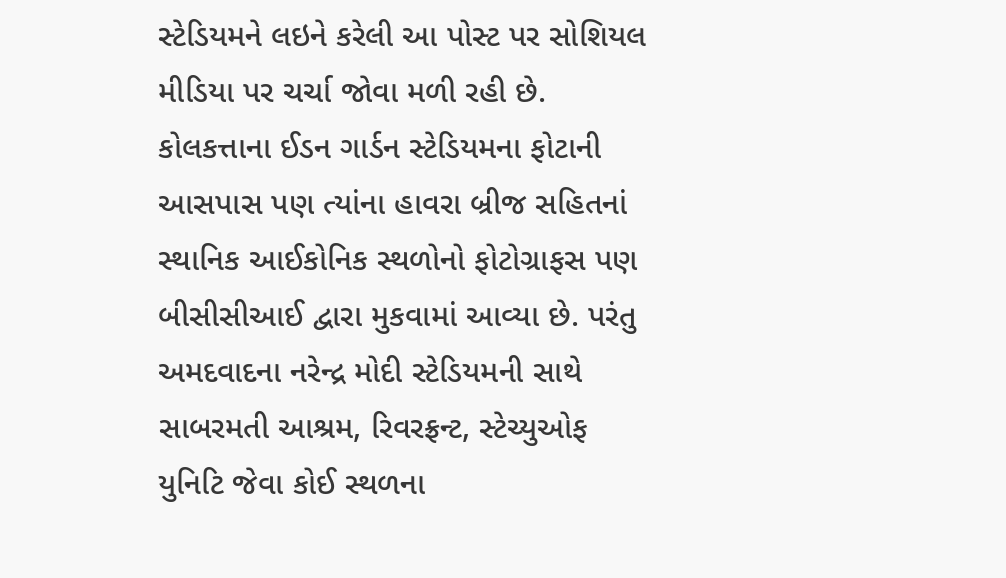સ્ટેડિયમને લઇને કરેલી આ પોસ્ટ પર સોશિયલ મીડિયા પર ચર્ચા જોવા મળી રહી છે. કોલકત્તાના ઈડન ગાર્ડન સ્ટેડિયમના ફોટાની આસપાસ પણ ત્યાંના હાવરા બ્રીજ સહિતનાં સ્થાનિક આઈકોનિક સ્થળોનો ફોટોગ્રાફસ પણ બીસીસીઆઈ દ્વારા મુકવામાં આવ્યા છે. પરંતુ અમદવાદના નરેન્દ્ર મોદી સ્ટેડિયમની સાથે સાબરમતી આશ્રમ, રિવરફ્રન્ટ, સ્ટેચ્યુઓફ યુનિટિ જેવા કોઈ સ્થળના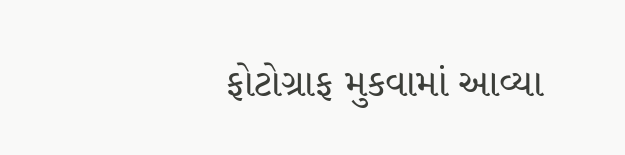ફોટોગ્રાફ મુકવામાં આવ્યા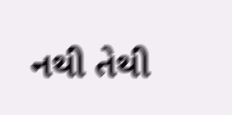નથી તેથી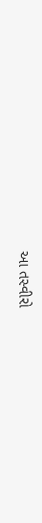આ તસ્વીરો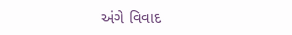અંગે વિવાદ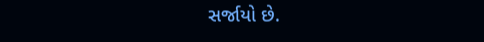સર્જાયો છે.